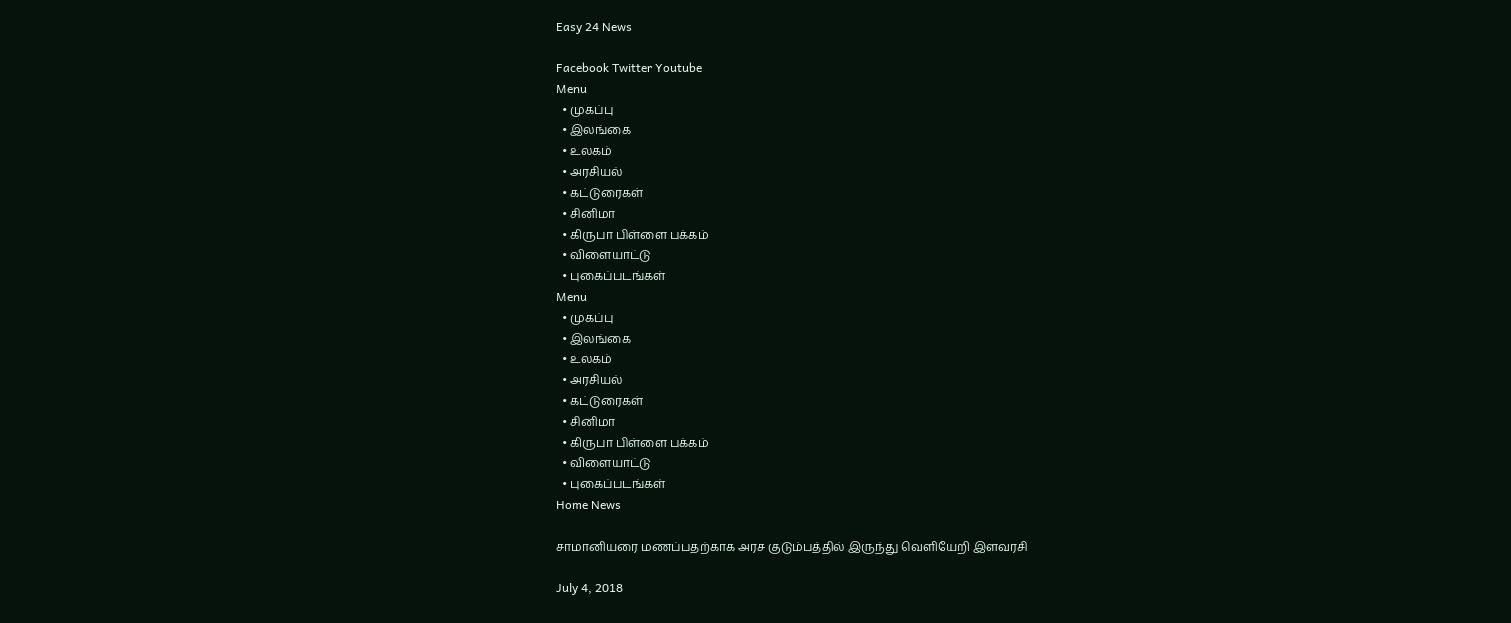Easy 24 News

Facebook Twitter Youtube
Menu
  • முகப்பு
  • இலங்கை
  • உலகம்
  • அரசியல்
  • கட்டுரைகள்
  • சினிமா
  • கிருபா பிள்ளை பக்கம்
  • விளையாட்டு
  • புகைப்படங்கள்
Menu
  • முகப்பு
  • இலங்கை
  • உலகம்
  • அரசியல்
  • கட்டுரைகள்
  • சினிமா
  • கிருபா பிள்ளை பக்கம்
  • விளையாட்டு
  • புகைப்படங்கள்
Home News

சாமானியரை மணப்பதற்காக அரச குடும்பத்தில் இருந்து வெளியேறி இளவரசி

July 4, 2018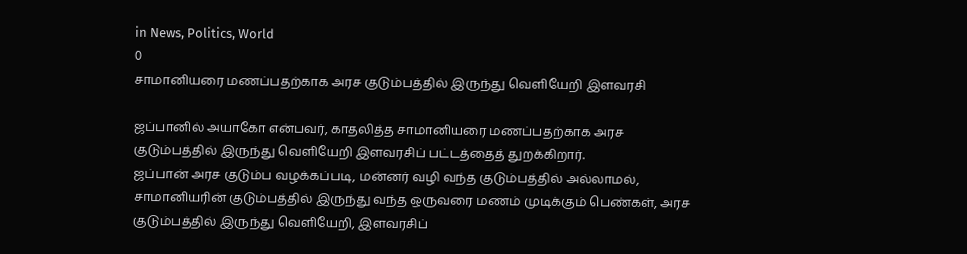in News, Politics, World
0
சாமானியரை மணப்பதற்காக அரச குடும்பத்தில் இருந்து வெளியேறி இளவரசி

ஜப்பானில் அயாகோ என்பவர், காதலித்த சாமானியரை மணப்பதற்காக அரச குடும்பத்தில் இருந்து வெளியேறி இளவரசிப் பட்டத்தைத் துறக்கிறார்.
ஜப்பான் அரச குடும்ப வழக்கப்படி, மன்னர் வழி வந்த குடும்பத்தில் அல்லாமல், சாமானியரின் குடும்பத்தில் இருந்து வந்த ஒருவரை மணம் முடிக்கும் பெண்கள், அரச குடும்பத்தில் இருந்து வெளியேறி, இளவரசிப்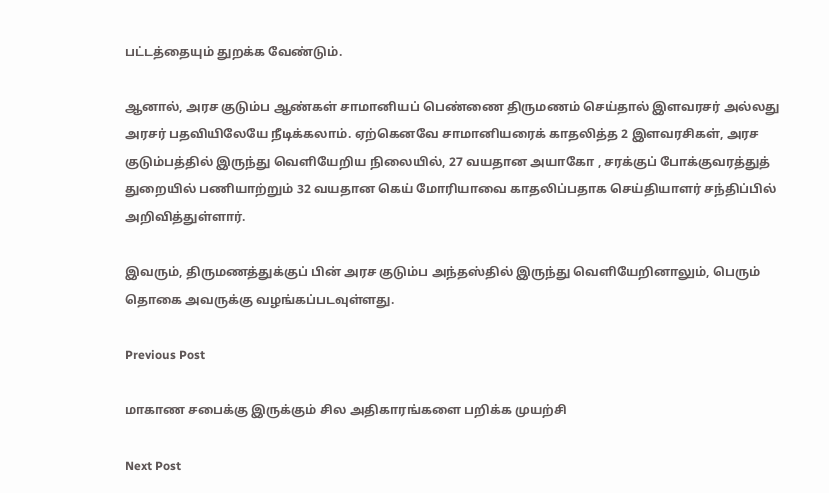பட்டத்தையும் துறக்க வேண்டும்.

ஆனால், அரச குடும்ப ஆண்கள் சாமானியப் பெண்ணை திருமணம் செய்தால் இளவரசர் அல்லது அரசர் பதவியிலேயே நீடிக்கலாம். ஏற்கெனவே சாமானியரைக் காதலித்த 2 இளவரசிகள், அரச குடும்பத்தில் இருந்து வெளியேறிய நிலையில், 27 வயதான அயாகோ , சரக்குப் போக்குவரத்துத் துறையில் பணியாற்றும் 32 வயதான கெய் மோரியாவை காதலிப்பதாக செய்தியாளர் சந்திப்பில் அறிவித்துள்ளார்.

இவரும், திருமணத்துக்குப் பின் அரச குடும்ப அந்தஸ்தில் இருந்து வெளியேறினாலும், பெரும் தொகை அவருக்கு வழங்கப்படவுள்ளது.

Previous Post

மாகாண சபைக்கு இருக்கும் சில அதிகாரங்களை பறிக்க முயற்சி

Next Post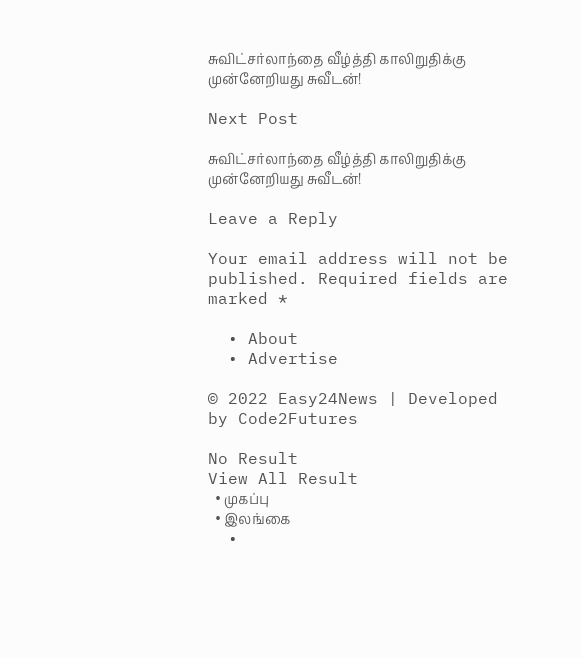சுவிட்சர்லாந்தை வீழ்த்தி காலிறுதிக்கு முன்னேறியது சுவீடன்!

Next Post

சுவிட்சர்லாந்தை வீழ்த்தி காலிறுதிக்கு முன்னேறியது சுவீடன்!

Leave a Reply

Your email address will not be published. Required fields are marked *

  • About
  • Advertise

© 2022 Easy24News | Developed by Code2Futures

No Result
View All Result
  • முகப்பு
  • இலங்கை
  •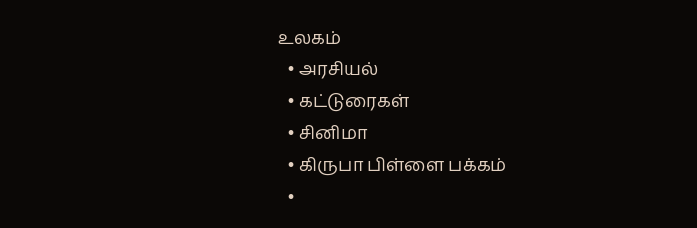உலகம்
  • அரசியல்
  • கட்டுரைகள்
  • சினிமா
  • கிருபா பிள்ளை பக்கம்
  •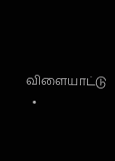விளையாட்டு
  •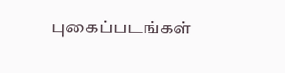புகைப்படங்கள்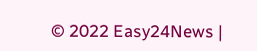© 2022 Easy24News |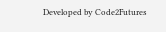Developed by Code2Futures